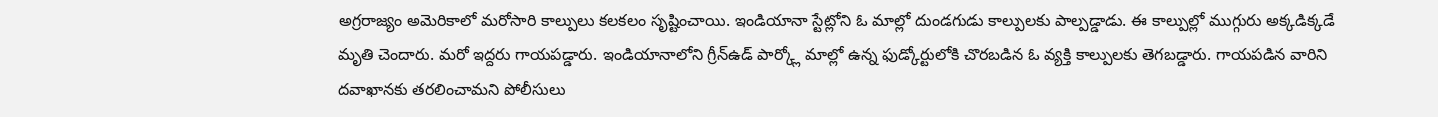అగ్రరాజ్యం అమెరికాలో మరోసారి కాల్పులు కలకలం సృష్టించాయి. ఇండియానా స్టేట్లోని ఓ మాల్లో దుండగుడు కాల్పులకు పాల్పడ్డాడు. ఈ కాల్పుల్లో ముగ్గురు అక్కడిక్కడే మృతి చెందారు. మరో ఇద్దరు గాయపడ్డారు. ఇండియానాలోని గ్రీన్ఉడ్ పార్క్లో మాల్లో ఉన్న ఫుడ్కోర్టులోకి చొరబడిన ఓ వ్యక్తి కాల్పులకు తెగబడ్డారు. గాయపడిన వారిని దవాఖానకు తరలించామని పోలీసులు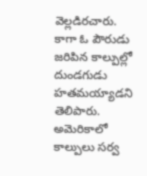వెల్లడిరచారు. కాగా ఓ పౌరుడు జరిపిన కాల్పుల్లో దుండగుడు హతమయ్యాడని తెలిపారు. అమెరికాలో కాల్పులు సర్వ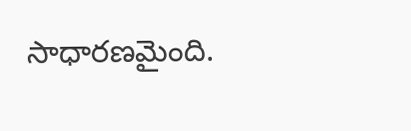సాధారణమైంది.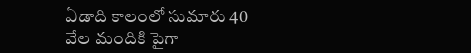ఏడాది కాలంలో సుమారు 40 వేల మందికి పైగా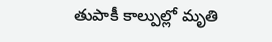తుపాకీ కాల్పుల్లో మృతి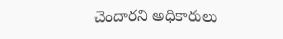చెందారని అధికారులు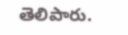తెలిపారు.